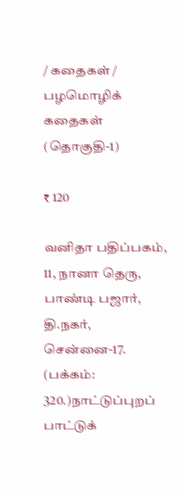/ கதைகள் / பழமொழிக் கதைகள்  (தொகுதி-1)

₹ 120

வனிதா பதிப்பகம், 11, நானா தெரு, பாண்டி பஜார், தி.நகர், சென்னை-17. (பக்கம்: 320.)நாட்டுப்புறப் பாட்டுக்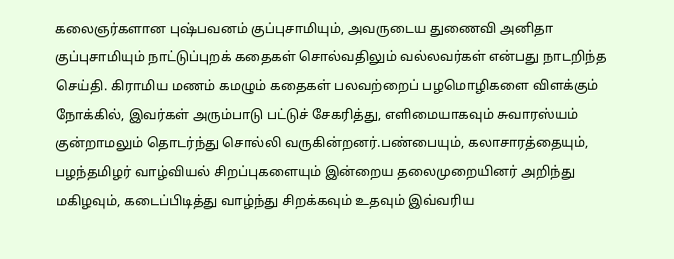கலைஞர்களான புஷ்பவனம் குப்புசாமியும், அவருடைய துணைவி அனிதா குப்புசாமியும் நாட்டுப்புறக் கதைகள் சொல்வதிலும் வல்லவர்கள் என்பது நாடறிந்த செய்தி. கிராமிய மணம் கமழும் கதைகள் பலவற்றைப் பழமொழிகளை விளக்கும் நோக்கில், இவர்கள் அரும்பாடு பட்டுச் சேகரித்து, எளிமையாகவும் சுவாரஸ்யம் குன்றாமலும் தொடர்ந்து சொல்லி வருகின்றனர்.பண்பையும், கலாசாரத்தையும், பழந்தமிழர் வாழ்வியல் சிறப்புகளையும் இன்றைய தலைமுறையினர் அறிந்து மகிழவும், கடைப்பிடித்து வாழ்ந்து சிறக்கவும் உதவும் இவ்வரிய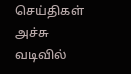செய்திகள் அச்சு வடிவில்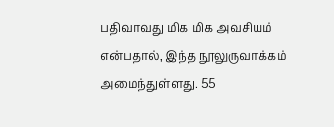பதிவாவது மிக மிக அவசியம் என்பதால், இந்த நூலுருவாக்கம் அமைந்துள்ளது. 55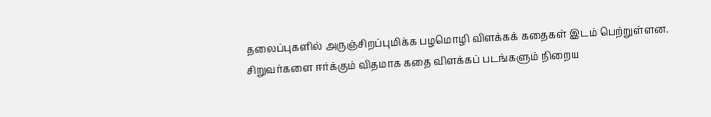தலைப்புகளில் அருஞ்சிறப்புமிக்க பழமொழி விளக்கக் கதைகள் இடம் பெற்றுள்ளன. சிறுவர்களை ஈர்க்கும் விதமாக கதை விளக்கப் படங்களும் நிறைய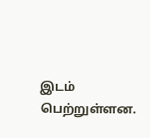இடம் பெற்றுள்ளன.